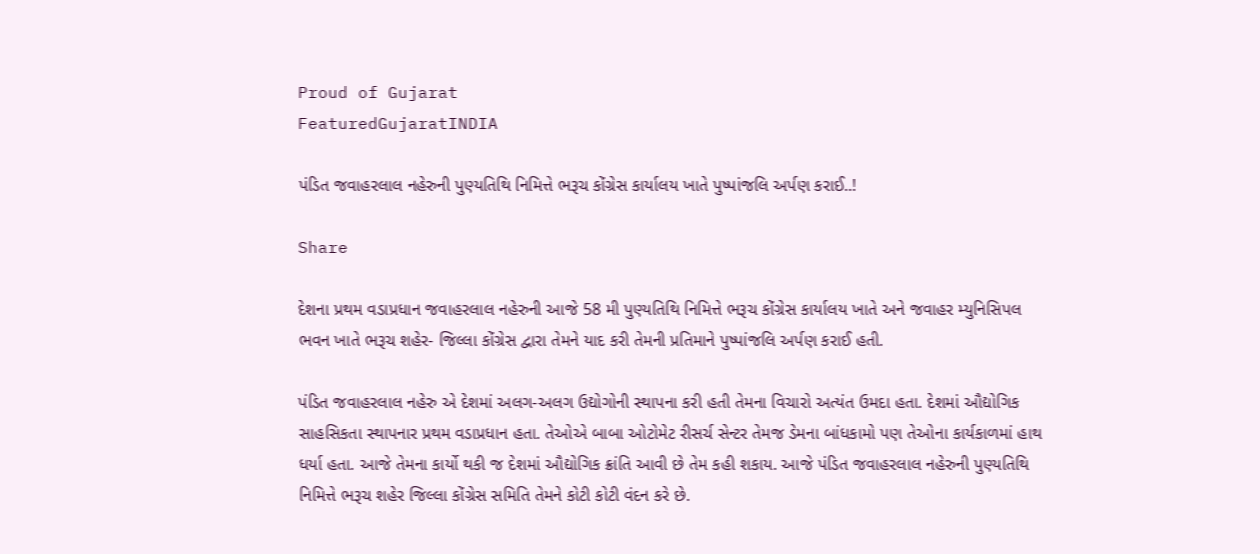Proud of Gujarat
FeaturedGujaratINDIA

પંડિત જવાહરલાલ નહેરુની પુણ્યતિથિ નિમિત્તે ભરૂચ કોંગ્રેસ કાર્યાલય ખાતે પુષ્પાંજલિ અર્પણ કરાઈ..!

Share

દેશના પ્રથમ વડાપ્રધાન જવાહરલાલ નહેરુની આજે 58 મી પુણ્યતિથિ નિમિત્તે ભરૂચ કોંગ્રેસ કાર્યાલય ખાતે અને જવાહર મ્યુનિસિપલ ભવન ખાતે ભરૂચ શહેર- જિલ્લા કોંગ્રેસ દ્વારા તેમને યાદ કરી તેમની પ્રતિમાને પુષ્પાંજલિ અર્પણ કરાઈ હતી.

પંડિત જવાહરલાલ નહેરુ એ દેશમાં અલગ-અલગ ઉદ્યોગોની સ્થાપના કરી હતી તેમના વિચારો અત્યંત ઉમદા હતા. દેશમાં ઔદ્યોગિક સાહસિકતા સ્થાપનાર પ્રથમ વડાપ્રધાન હતા. તેઓએ બાબા ઓટોમેટ રીસર્ચ સેન્ટર તેમજ ડેમના બાંધકામો પણ તેઓના કાર્યકાળમાં હાથ ધર્યા હતા. આજે તેમના કાર્યો થકી જ દેશમાં ઔદ્યોગિક ક્રાંતિ આવી છે તેમ કહી શકાય. આજે પંડિત જવાહરલાલ નહેરુની પુણ્યતિથિ નિમિત્તે ભરૂચ શહેર જિલ્લા કોંગ્રેસ સમિતિ તેમને કોટી કોટી વંદન કરે છે.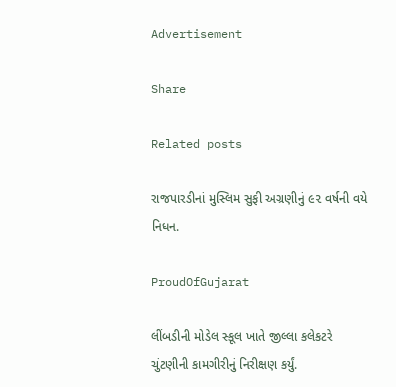Advertisement

Share

Related posts

રાજપારડીનાં મુસ્લિમ સુફી અગ્રણીનું ૯૨ વર્ષની વયે નિધન.

ProudOfGujarat

લીંબડીની મોડેલ સ્કૂલ ખાતે જીલ્લા કલેકટરે ચુંટણીની કામગીરીનું નિરીક્ષણ કર્યું.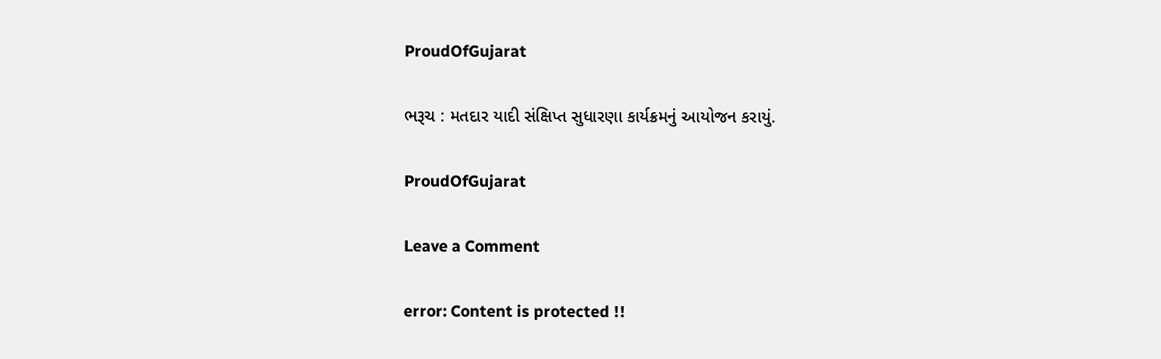ProudOfGujarat

ભરૂચ : મતદાર યાદી સંક્ષિપ્ત સુધારણા કાર્યક્રમનું આયોજન કરાયું.

ProudOfGujarat

Leave a Comment

error: Content is protected !!